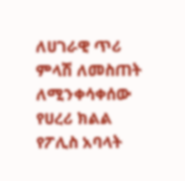ለሀገራዊ ጥሪ ምላሽ ለመስጠት ለሚንቀሳቀሰው የሀረሪ ክልል የፖሊስ አባላት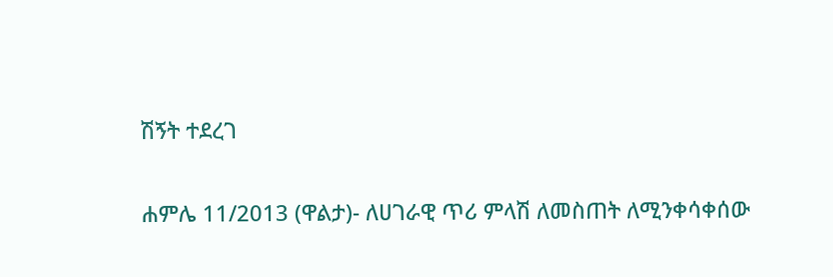ሽኝት ተደረገ

ሐምሌ 11/2013 (ዋልታ)- ለሀገራዊ ጥሪ ምላሽ ለመስጠት ለሚንቀሳቀሰው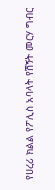የሀረሪ ክልል የፖሊስ አባላት የሽኝት መርሃ ግብር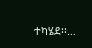ተካሄደ፡፡…